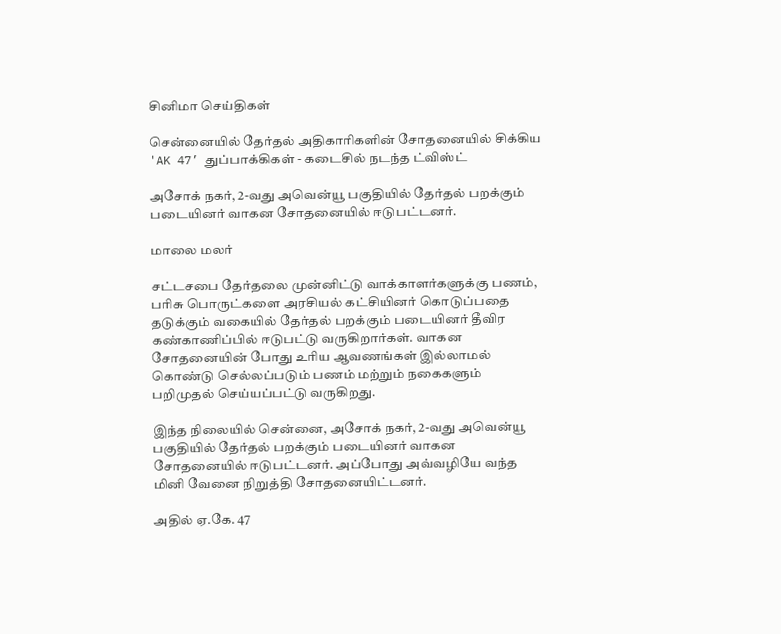சினிமா செய்திகள்

சென்னையில் தேர்தல் அதிகாரிகளின் சோதனையில் சிக்கிய 'AK 47’ துப்பாக்கிகள் - கடைசில் நடந்த ட்விஸ்ட்

அசோக் நகர், 2-வது அவென்யூ பகுதியில் தேர்தல் பறக்கும் படையினர் வாகன சோதனையில் ஈடுபட்டனர்.

மாலை மலர்

சட்டசபை தேர்தலை முன்னிட்டு வாக்காளர்களுக்கு பணம், பரிசு பொருட்களை அரசியல் கட்சியினர் கொடுப்பதை தடுக்கும் வகையில் தேர்தல் பறக்கும் படையினர் தீவிர கண்காணிப்பில் ஈடுபட்டு வருகிறார்கள். வாகன சோதனையின் போது உரிய ஆவணங்கள் இல்லாமல் கொண்டு செல்லப்படும் பணம் மற்றும் நகைகளும் பறிமுதல் செய்யப்பட்டு வருகிறது.

இந்த நிலையில் சென்னை, அசோக் நகர், 2-வது அவென்யூ பகுதியில் தேர்தல் பறக்கும் படையினர் வாகன சோதனையில் ஈடுபட்டனர். அப்போது அவ்வழியே வந்த மினி வேனை நிறுத்தி சோதனையிட்டனர்.

அதில் ஏ.கே. 47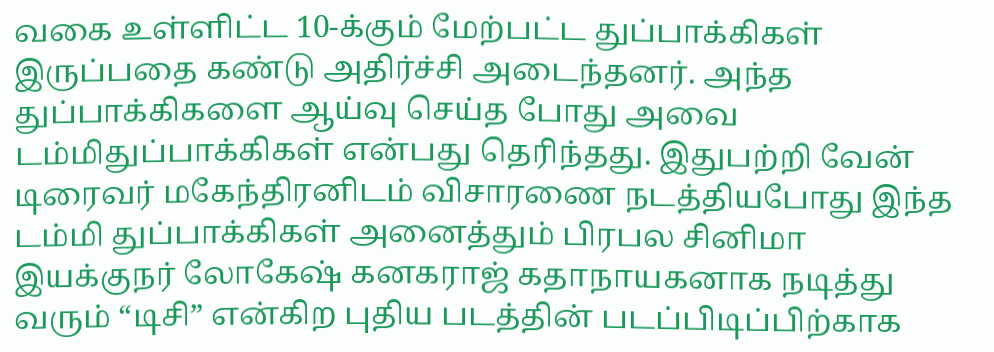வகை உள்ளிட்ட 10-க்கும் மேற்பட்ட துப்பாக்கிகள் இருப்பதை கண்டு அதிர்ச்சி அடைந்தனர். அந்த துப்பாக்கிகளை ஆய்வு செய்த போது அவை டம்மிதுப்பாக்கிகள் என்பது தெரிந்தது. இதுபற்றி வேன் டிரைவர் மகேந்திரனிடம் விசாரணை நடத்தியபோது இந்த டம்மி துப்பாக்கிகள் அனைத்தும் பிரபல சினிமா இயக்குநர் லோகேஷ் கனகராஜ் கதாநாயகனாக நடித்து வரும் “டிசி” என்கிற புதிய படத்தின் படப்பிடிப்பிற்காக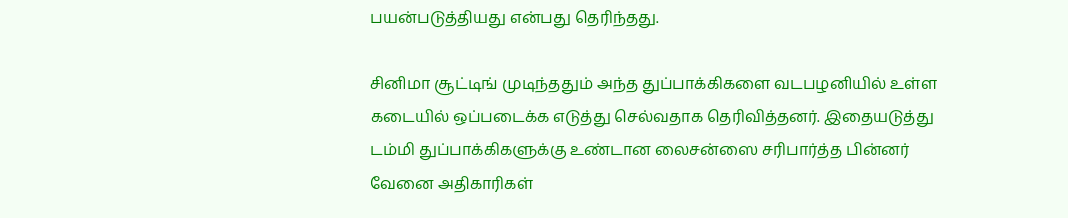பயன்படுத்தியது என்பது தெரிந்தது.

சினிமா சூட்டிங் முடிந்ததும் அந்த துப்பாக்கிகளை வடபழனியில் உள்ள கடையில் ஒப்படைக்க எடுத்து செல்வதாக தெரிவித்தனர். இதையடுத்து டம்மி துப்பாக்கிகளுக்கு உண்டான லைசன்ஸை சரிபார்த்த பின்னர் வேனை அதிகாரிகள்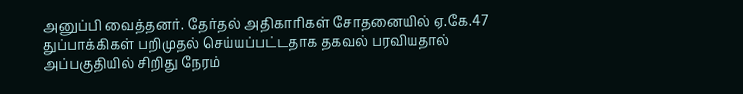அனுப்பி வைத்தனர். தேர்தல் அதிகாரிகள் சோதனையில் ஏ.கே.47 துப்பாக்கிகள் பறிமுதல் செய்யப்பட்டதாக தகவல் பரவியதால் அப்பகுதியில் சிறிது நேரம்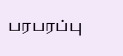பரபரப்பு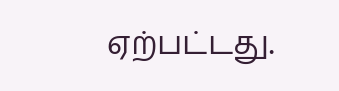ஏற்பட்டது.